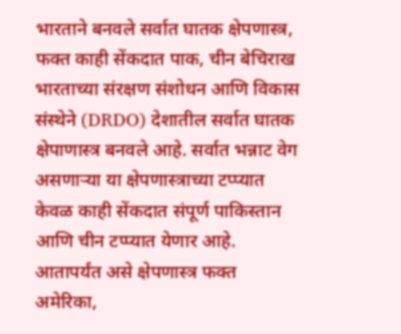भारताने बनवले सर्वात घातक क्षेपणास्त्र, फक्त काही सेंकदात पाक, चीन बेचिराख
भारताच्या संरक्षण संशोधन आणि विकास संस्थेने (DRDO) देशातील सर्वात घातक क्षेपाणास्त्र बनवले आहे. सर्वात भन्नाट वेग असणाऱ्या या क्षेपणास्त्राच्या टप्प्यात केवळ काही सेंकदात संपूर्ण पाकिस्तान आणि चीन टप्प्यात येणार आहे. आतापर्यंत असे क्षेपणास्त्र फक्त अमेरिका,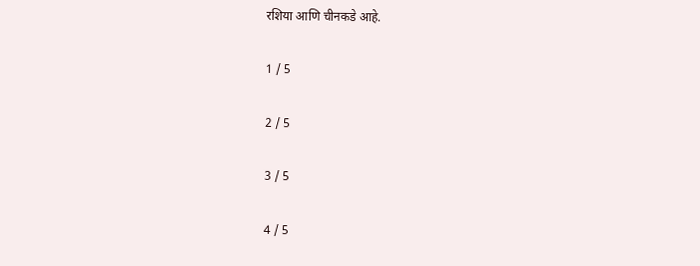रशिया आणि चीनकडे आहे.

1 / 5

2 / 5

3 / 5

4 / 5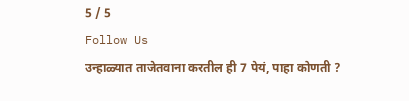5 / 5
Follow Us
उन्हाळ्यात ताजेतवाना करतील ही 7 पेयं, पाहा कोणती ?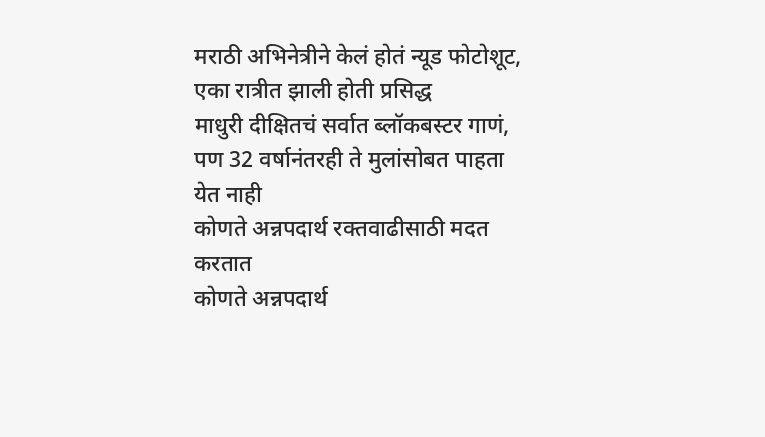मराठी अभिनेत्रीने केलं होतं न्यूड फोटोशूट, एका रात्रीत झाली होती प्रसिद्ध
माधुरी दीक्षितचं सर्वात ब्लॉकबस्टर गाणं, पण 32 वर्षानंतरही ते मुलांसोबत पाहता येत नाही
कोणते अन्नपदार्थ रक्तवाढीसाठी मदत करतात
कोणते अन्नपदार्थ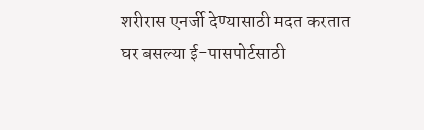शरीरास एनर्जी देण्यासाठी मदत करतात
घर बसल्या ई-पासपोर्टसाठी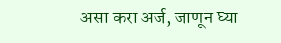असा करा अर्ज, जाणून घ्या